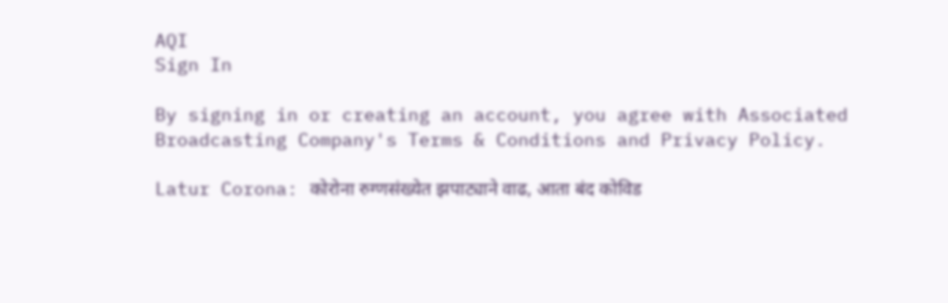AQI
Sign In

By signing in or creating an account, you agree with Associated Broadcasting Company's Terms & Conditions and Privacy Policy.

Latur Corona: कोरोना रुग्णसंख्येत झपाट्याने वाढ, आता बंद कोविड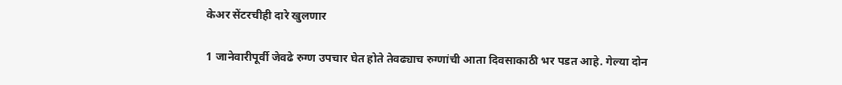केअर सेंटरचीही दारे खुलणार

1 जानेवारीपूर्वी जेवढे रुग्ण उपचार घेत होते तेवढ्याच रुग्णांची आता दिवसाकाठी भर पडत आहे. गेल्या दोन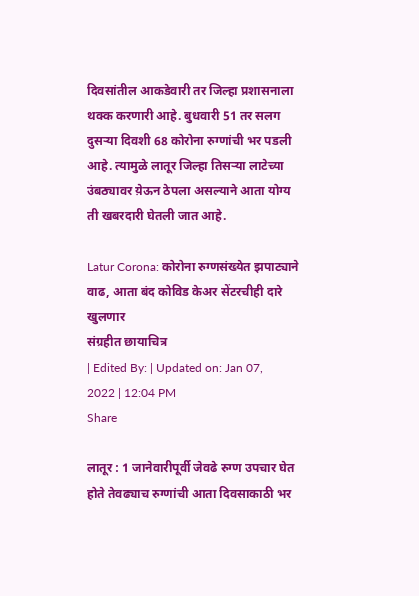दिवसांतील आकडेवारी तर जिल्हा प्रशासनाला थक्क करणारी आहे. बुधवारी 51 तर सलग दुसऱ्या दिवशी 68 कोरोना रुग्णांची भर पडली आहे. त्यामुळे लातूर जिल्हा तिसऱ्या लाटेच्या उंबठ्यावर य़ेऊन ठेपला असल्याने आता योग्य ती खबरदारी घेतली जात आहे.

Latur Corona: कोरोना रुग्णसंख्येत झपाट्याने वाढ, आता बंद कोविड केअर सेंटरचीही दारे खुलणार
संग्रहीत छायाचित्र
| Edited By: | Updated on: Jan 07, 2022 | 12:04 PM
Share

लातूर : 1 जानेवारीपूर्वी जेवढे रुग्ण उपचार घेत होते तेवढ्याच रुग्णांची आता दिवसाकाठी भर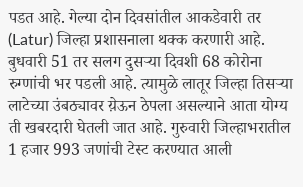पडत आहे. गेल्या दोन दिवसांतील आकडेवारी तर (Latur) जिल्हा प्रशासनाला थक्क करणारी आहे. बुधवारी 51 तर सलग दुसऱ्या दिवशी 68 कोरोना रुग्णांची भर पडली आहे. त्यामुळे लातूर जिल्हा तिसऱ्या लाटेच्या उंबठ्यावर य़ेऊन ठेपला असल्याने आता योग्य ती खबरदारी घेतली जात आहे. गुरुवारी जिल्हाभरातील 1 हजार 993 जणांची टेस्ट करण्यात आली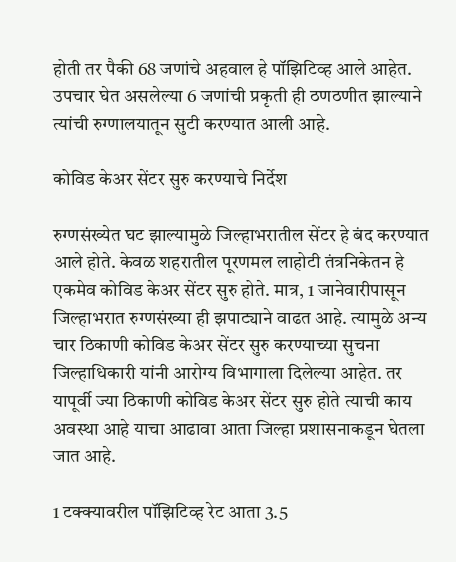होती तर पैकी 68 जणांचे अहवाल हे पॉझिटिव्ह आले आहेत. उपचार घेत असलेल्या 6 जणांची प्रकृती ही ठणठणीत झाल्याने त्यांची रुग्णालयातून सुटी करण्यात आली आहे.

कोविड केअर सेंटर सुरु करण्याचे निर्देश

रुग्णसंख्येत घट झाल्यामुळे जिल्हाभरातील सेंटर हे बंद करण्यात आले होते. केवळ शहरातील पूरणमल लाहोटी तंत्रनिकेतन हे एकमेव कोविड केअर सेंटर सुरु होते. मात्र, 1 जानेवारीपासून जिल्हाभरात रुग्णसंख्या ही झपाट्याने वाढत आहे. त्यामुळे अन्य चार ठिकाणी कोविड केअर सेंटर सुरु करण्याच्या सुचना जिल्हाधिकारी यांनी आरोग्य विभागाला दिलेल्या आहेत. तर यापूर्वी ज्या ठिकाणी कोविड केअर सेंटर सुरु होते त्याची काय अवस्था आहे याचा आढावा आता जिल्हा प्रशासनाकडून घेतला जात आहे.

1 टक्क्यावरील पॉझिटिव्ह रेट आता 3.5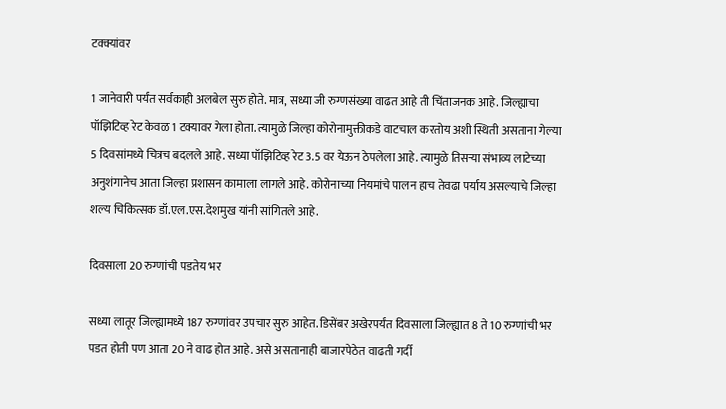टक्क्यांवर

1 जानेवारी पर्यंत सर्वकाही अलबेल सुरु होते. मात्र, सध्या जी रुग्णसंख्या वाढत आहे ती चिंताजनक आहे. जिल्ह्याचा पॉझिटिव्ह रेट केवळ 1 टक्यावर गेला होता. त्यामुळे जिल्हा कोरोनामुक्तीकडे वाटचाल करतोय अशी स्थिती असताना गेल्या 5 दिवसांमध्ये चित्रच बदलले आहे. सध्या पॉझिटिव्ह रेट 3.5 वर येऊन ठेपलेला आहे. त्यामुळे तिसऱ्या संभाव्य लाटेच्या अनुशंगानेच आता जिल्हा प्रशासन कामाला लागले आहे. कोरोनाच्या नियमांचे पालन हाच तेवढा पर्याय असल्याचे जिल्हा शल्य चिकित्सक डॉ.एल.एस.देशमुख यांनी सांगितले आहे.

दिवसाला 20 रुग्णांची पडतेय भर

सध्या लातूर जिल्ह्यामध्ये 187 रुग्णांवर उपचार सुरु आहेत. डिसेंबर अखेरपर्यंत दिवसाला जिल्ह्यात 8 ते 10 रुग्णांची भर पडत होती पण आता 20 ने वाढ होत आहे. असे असतानाही बाजारपेठेत वाढती गर्दी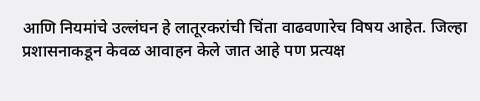आणि नियमांचे उल्लंघन हे लातूरकरांची चिंता वाढवणारेच विषय आहेत. जिल्हा प्रशासनाकडून केवळ आवाहन केले जात आहे पण प्रत्यक्ष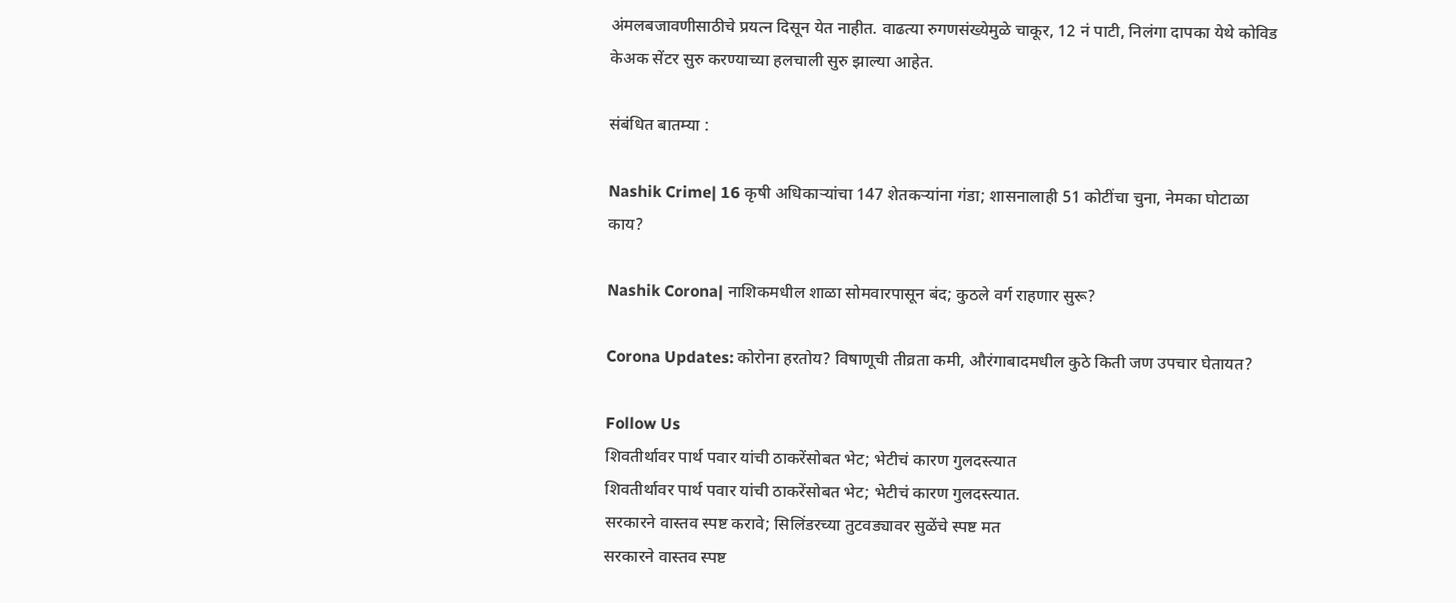अंमलबजावणीसाठीचे प्रयत्न दिसून येत नाहीत. वाढत्या रुगणसंख्येमुळे चाकूर, 12 नं पाटी, निलंगा दापका येथे कोविड केअक सेंटर सुरु करण्याच्या हलचाली सुरु झाल्या आहेत.

संबंधित बातम्या :

Nashik Crime| 16 कृषी अधिकाऱ्यांचा 147 शेतकऱ्यांना गंडा; शासनालाही 51 कोटींचा चुना, नेमका घोटाळा काय?

Nashik Corona| नाशिकमधील शाळा सोमवारपासून बंद; कुठले वर्ग राहणार सुरू?

Corona Updates: कोरोना हरतोय? विषाणूची तीव्रता कमी, औरंगाबादमधील कुठे किती जण उपचार घेतायत?

Follow Us
शिवतीर्थावर पार्थ पवार यांची ठाकरेंसोबत भेट; भेटीचं कारण गुलदस्त्यात
शिवतीर्थावर पार्थ पवार यांची ठाकरेंसोबत भेट; भेटीचं कारण गुलदस्त्यात.
सरकारने वास्तव स्पष्ट करावे; सिलिंडरच्या तुटवड्यावर सुळेंचे स्पष्ट मत
सरकारने वास्तव स्पष्ट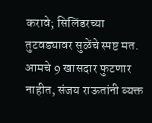करावे; सिलिंडरच्या तुटवड्यावर सुळेंचे स्पष्ट मत.
आमचे 9 खासदार फुटणार नाहीत, संजय राऊतांनी व्यक्त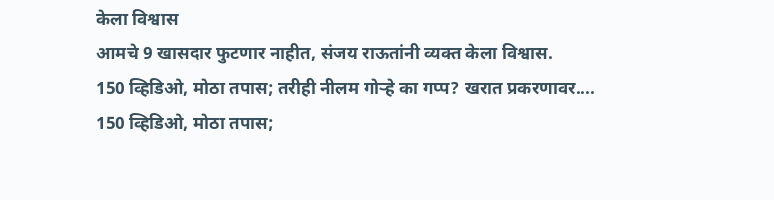केला विश्वास
आमचे 9 खासदार फुटणार नाहीत, संजय राऊतांनी व्यक्त केला विश्वास.
150 व्हिडिओ, मोठा तपास; तरीही नीलम गोऱ्हे का गप्प? खरात प्रकरणावर....
150 व्हिडिओ, मोठा तपास;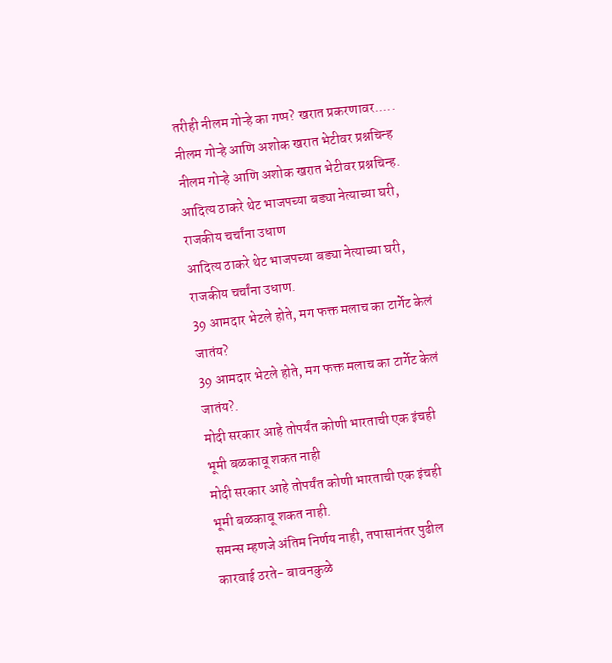तरीही नीलम गोऱ्हे का गप्प? खरात प्रकरणावर.....
नीलम गोऱ्हे आणि अशोक खरात भेटीवर प्रश्नचिन्ह
नीलम गोऱ्हे आणि अशोक खरात भेटीवर प्रश्नचिन्ह.
आदित्य ठाकरे थेट भाजपच्या बड्या नेत्याच्या घरी, राजकीय चर्चांना उधाण
आदित्य ठाकरे थेट भाजपच्या बड्या नेत्याच्या घरी, राजकीय चर्चांना उधाण.
39 आमदार भेटले होते, मग फक्त मलाच का टार्गेट केलं जातंय?
39 आमदार भेटले होते, मग फक्त मलाच का टार्गेट केलं जातंय?.
मोदी सरकार आहे तोपर्यंत कोणी भारताची एक इंचही भूमी बळकावू शकत नाही
मोदी सरकार आहे तोपर्यंत कोणी भारताची एक इंचही भूमी बळकावू शकत नाही.
समन्स म्हणजे अंतिम निर्णय नाही, तपासानंतर पुढील कारवाई ठरते- बावनकुळे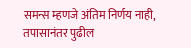समन्स म्हणजे अंतिम निर्णय नाही, तपासानंतर पुढील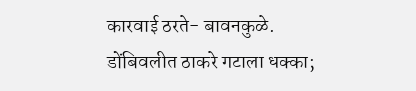कारवाई ठरते- बावनकुळे.
डोंबिवलीत ठाकरे गटाला धक्का;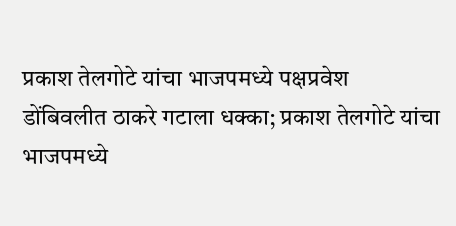प्रकाश तेलगोटे यांचा भाजपमध्ये पक्षप्रवेश
डोंबिवलीत ठाकरे गटाला धक्का; प्रकाश तेलगोटे यांचा भाजपमध्ये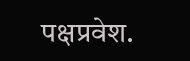पक्षप्रवेश.